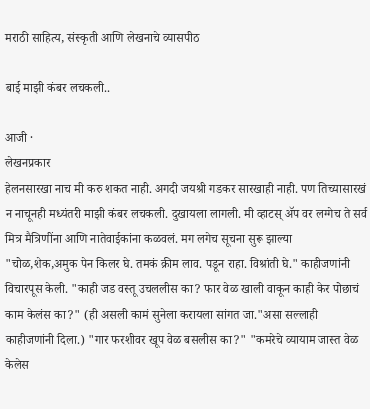मराठी साहित्य, संस्कृती आणि लेखनाचे व्यासपीठ

बाई माझी कंबर लचकली..

आजी ·
लेखनप्रकार
हेलनसारखा नाच मी करु शकत नाही. अगदी जयश्री गडकर सारखाही नाही. पण तिच्यासारखं न नाचूनही मध्यंतरी माझी कंबर लचकली. दुखायला लागली. मी व्हाटस् ॲप वर लग्गेच ते सर्व मित्र मैत्रिणींना आणि नातेवाईकांना कळवलं. मग लगेच सूचना सुरू झाल्या "चोळ,शेक,अमुक पेन किलर घे. तमकं क्रीम लाव. पडून राहा. विश्रांती घे." काहीजणांनी विचारपूस केली. "काही जड वस्तू उचललीस का? फार वेळ खाली वाकून काही केर पोछाचं काम केलंस का?" (ही असली कामं सुनेला करायला सांगत जा."असा सल्लाही काहीजणांनी दिला.) "गार फरशीवर खूप वेळ बसलीस का?" "कमरेचे व्यायाम जास्त वेळ केलेस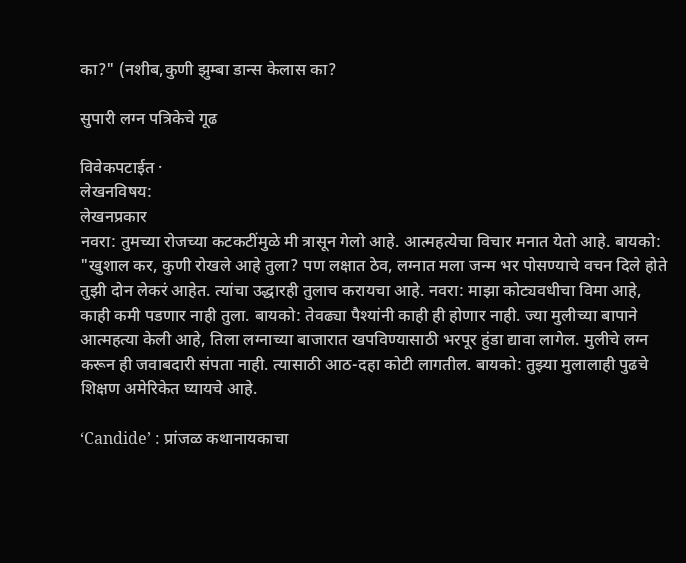का?" (नशीब,कुणी झुम्बा डान्स केलास का?

सुपारी लग्न पत्रिकेचे गूढ

विवेकपटाईत ·
लेखनविषय:
लेखनप्रकार
नवरा: तुमच्या रोजच्या कटकटींमुळे मी त्रासून गेलो आहे. आत्महत्येचा विचार मनात येतो आहे. बायको: "खुशाल कर, कुणी रोखले आहे तुला? पण लक्षात ठेव, लग्नात मला जन्म भर पोसण्याचे वचन दिले होते तुझी दोन लेकरं आहेत. त्यांचा उद्धारही तुलाच करायचा आहे. नवरा: माझा कोट्यवधीचा विमा आहे, काही कमी पडणार नाही तुला. बायको: तेवढ्या पैश्यांनी काही ही होणार नाही. ज्या मुलीच्या बापाने आत्महत्या केली आहे, तिला लग्नाच्या बाजारात खपविण्यासाठी भरपूर हुंडा द्यावा लागेल. मुलीचे लग्न करून ही जवाबदारी संपता नाही. त्यासाठी आठ-दहा कोटी लागतील. बायको: तुझ्या मुलालाही पुढचे शिक्षण अमेरिकेत घ्यायचे आहे.

‘Candide’ : प्रांजळ कथानायकाचा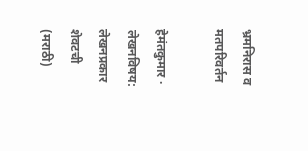भ्रमनिरास व मतपरिवर्तन

हेमंतकुमार ·
लेखनविषय:
लेखनप्रकार
शेवटची (मराठी)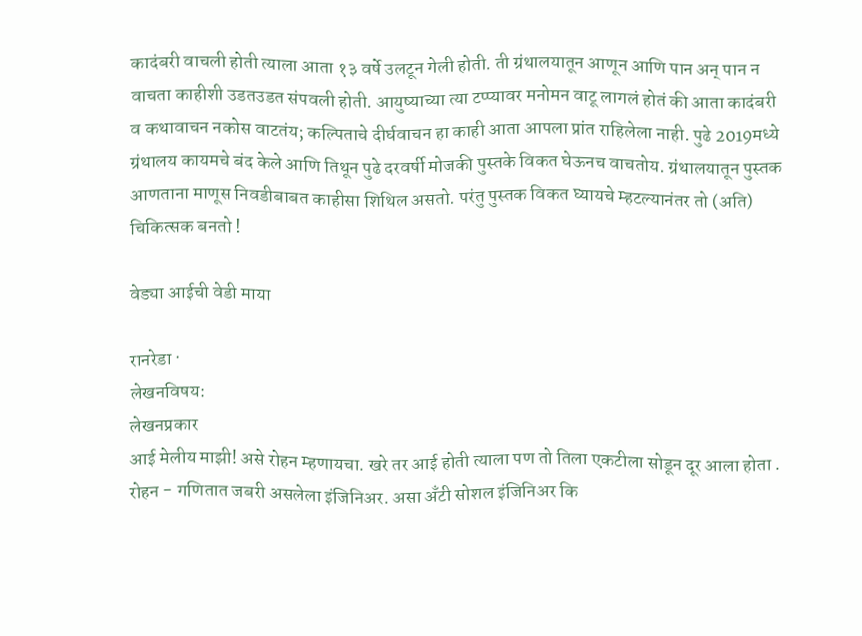कादंबरी वाचली होती त्याला आता १३ वर्षे उलटून गेली होती. ती ग्रंथालयातून आणून आणि पान अन् पान न वाचता काहीशी उडतउडत संपवली होती. आयुष्याच्या त्या टप्प्यावर मनोमन वाटू लागलं होतं की आता कादंबरी व कथावाचन नकोस वाटतंय; कल्पिताचे दीर्घवाचन हा काही आता आपला प्रांत राहिलेला नाही. पुढे 2019मध्ये ग्रंथालय कायमचे बंद केले आणि तिथून पुढे दरवर्षी मोजकी पुस्तके विकत घेऊनच वाचतोय. ग्रंथालयातून पुस्तक आणताना माणूस निवडीबाबत काहीसा शिथिल असतो. परंतु पुस्तक विकत घ्यायचे म्हटल्यानंतर तो (अति) चिकित्सक बनतो !

वेड्या आईची वेडी माया

रानरेडा ·
लेखनविषय:
लेखनप्रकार
आई मेलीय माझी! असे रोहन म्हणायचा. खरे तर आई होती त्याला पण तो तिला एकटीला सोडून दूर आला होता . रोहन - गणितात जबरी असलेला इंजिनिअर. असा अँटी सोशल इंजिनिअर कि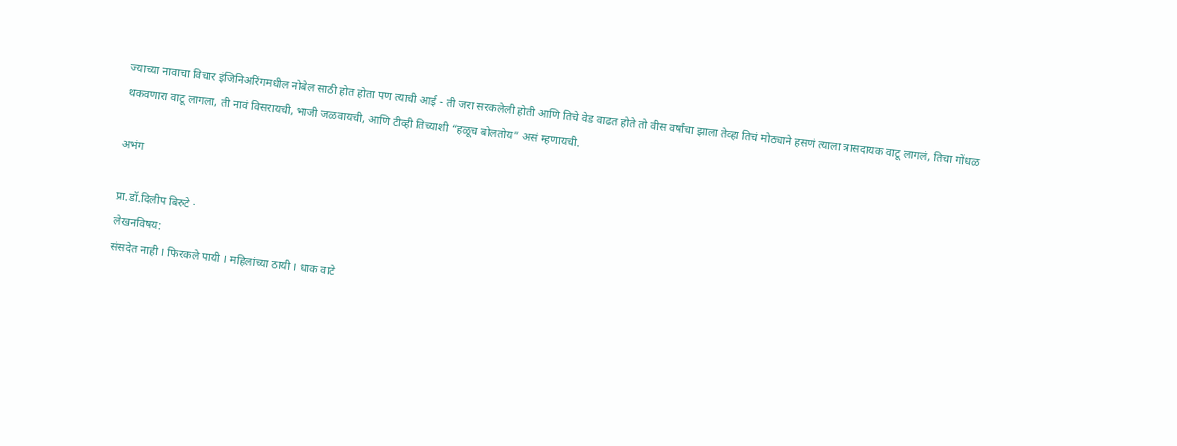ज्याच्या नावाचा विचार इंजिनिअरिंगमधील नोबेल साठी होत होता पण त्याची आई - ती जरा सरकलेली होती आणि तिचे वेड वाढत होते तो वीस वर्षांचा झाला तेव्हा तिचं मोठ्याने हसणं त्याला त्रासदायक वाटू लागलं, तिचा गोंधळ थकवणारा वाटू लागला, ती नावं विसरायची, भाजी जळवायची, आणि टीव्ही तिच्याशी “हळूच बोलतोय” असं म्हणायची.

अभंग

प्रा.डॉ.दिलीप बिरुटे ·
लेखनविषय:
संसदेत नाही । फिरकले पायी । महिलांच्या ठायी । धाक वाटे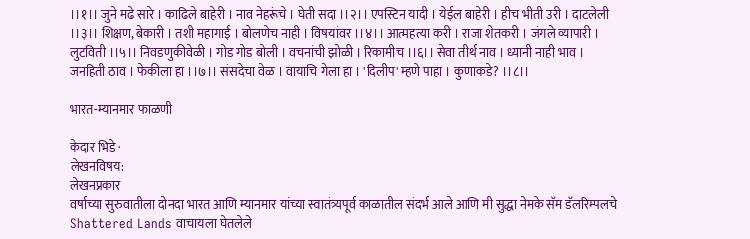।।१।। जुने मढे सारे । काढिले बाहेरी । नाव नेहरूंचे । घेती सदा ।।२।। एपस्टिन यादी । येईल बाहेरी । हीच भीती उरी । दाटलेली ।।३।। शिक्षण, बेकारी । तशी महागाई । बोलणेच नाही । विषयांवर ।।४।। आत्महत्या करी । राजा शेतकरी । जंगले व्यापारी । लुटविती ।।५।। निवडणुकीवेळी । गोड गोड बोली । वचनांची झोळी । रिकामीच ।।६।। सेवा तीर्थ नाव । ध्यानी नाही भाव । जनहिती ठाव । फेकीला हा ।।७।। संसदेचा वेळ । वायाचि गेला हा । 'दिलीप' म्हणे पाहा । कुणाकडे? ।।८।।

भारत-म्यानमार फाळणी

केदार भिडे ·
लेखनविषय:
लेखनप्रकार
वर्षाच्या सुरुवातीला दोनदा भारत आणि म्यानमार यांच्या स्वातंत्र्यपूर्व काळातील संदर्भ आले आणि मी सुद्धा नेमके सॅम डॅलरिम्पलचे Shattered Lands वाचायला घेतलेले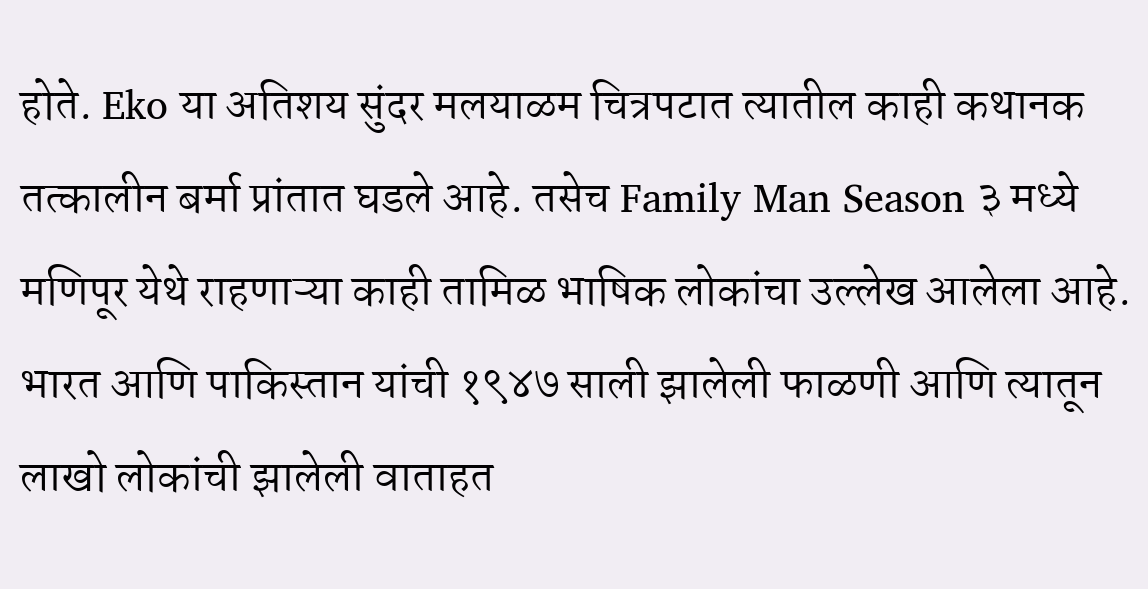होते. Eko या अतिशय सुंदर मलयाळम चित्रपटात त्यातील काही कथानक तत्कालीन बर्मा प्रांतात घडले आहे. तसेच Family Man Season ३ मध्ये मणिपूर येथे राहणाऱ्या काही तामिळ भाषिक लोकांचा उल्लेख आलेला आहे. भारत आणि पाकिस्तान यांची १९४७ साली झालेली फाळणी आणि त्यातून लाखो लोकांची झालेली वाताहत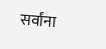सर्वांना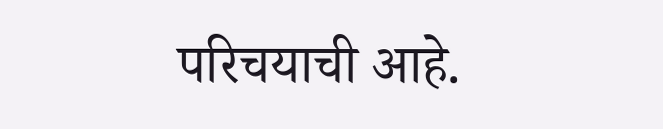परिचयाची आहे.